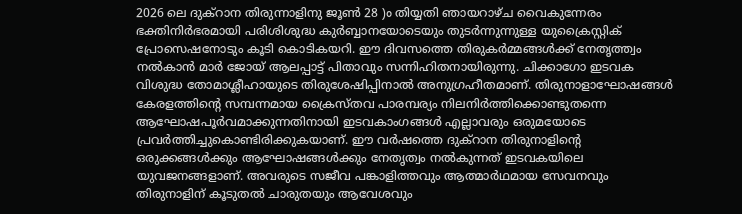2026 ലെ ദുക്റാന തിരുന്നാളിനു ജൂൺ 28 )o തിയ്യതി ഞായറാഴ്ച വൈകുന്നേരം ഭക്തിനിർഭരമായി പരിശിശുദ്ധ കുർബ്ബാനയോടെയും തുടർന്നുന്നുള്ള യുക്രൈസ്റ്റിക് പ്രോസെഷനോടും കൂടി കൊടികയറി. ഈ ദിവസത്തെ തിരുകർമ്മങ്ങൾക്ക് നേതൃത്ത്വം നൽകാൻ മാർ ജോയ് ആലപ്പാട്ട് പിതാവും സന്നിഹിതനായിരുന്നു. ചിക്കാഗോ ഇടവക വിശുദ്ധ തോമാശ്ലീഹായുടെ തിരുശേഷിപ്പിനാൽ അനുഗ്രഹീതമാണ്. തിരുനാളാഘോഷങ്ങൾ കേരളത്തിന്റെ സമ്പന്നമായ ക്രൈസ്തവ പാരമ്പര്യം നിലനിർത്തിക്കൊണ്ടുതന്നെ ആഘോഷപൂർവമാക്കുന്നതിനായി ഇടവകാംഗങ്ങൾ എല്ലാവരും ഒരുമയോടെ പ്രവർത്തിച്ചുകൊണ്ടിരിക്കുകയാണ്. ഈ വർഷത്തെ ദുക്റാന തിരുനാളിന്റെ ഒരുക്കങ്ങൾക്കും ആഘോഷങ്ങൾക്കും നേതൃത്വം നൽകുന്നത് ഇടവകയിലെ യുവജനങ്ങളാണ്. അവരുടെ സജീവ പങ്കാളിത്തവും ആത്മാർഥമായ സേവനവും തിരുനാളിന് കൂടുതൽ ചാരുതയും ആവേശവും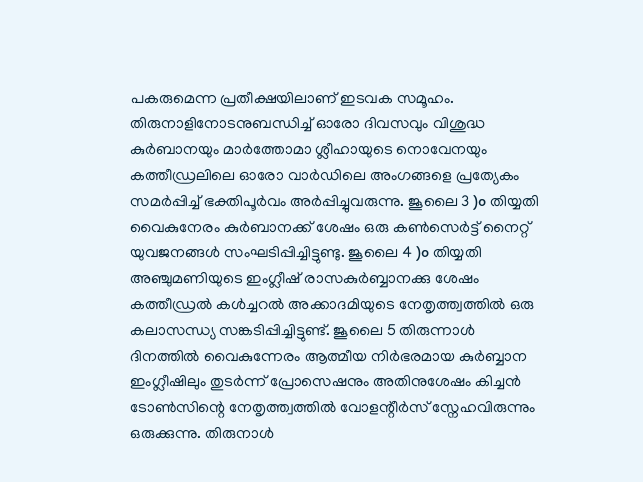പകരുമെന്ന പ്രതീക്ഷയിലാണ് ഇടവക സമൂഹം. തിരുനാളിനോടനുബന്ധിച്ച് ഓരോ ദിവസവും വിശുദ്ധ കുർബാനയും മാർത്തോമാ ശ്ലീഹായുടെ നൊവേനയും കത്തീഡ്രലിലെ ഓരോ വാർഡിലെ അംഗങ്ങളെ പ്രത്യേകം സമർപ്പിച്ച് ഭക്തിപൂർവം അർപ്പിച്ചുവരുന്നു. ജൂലൈ 3 )o തിയ്യതി വൈകുനേരം കുർബാനക്ക് ശേഷം ഒരു കൺസെർട്ട് നൈറ്റ് യുവജനങ്ങൾ സംഘടിപ്പിച്ചിട്ടുണ്ടു. ജൂലൈ 4 )o തിയ്യതി അഞ്ചുമണിയുടെ ഇംഗ്ലീഷ് രാസകുർബ്ബാനക്കു ശേഷം കത്തീഡ്രൽ കൾച്ചറൽ അക്കാദമിയുടെ നേതൃത്ത്വത്തിൽ ഒരു കലാസന്ധ്യ സങ്കടിപ്പിച്ചിട്ടുണ്ട്. ജൂലൈ 5 തിരുന്നാൾ ദിനത്തിൽ വൈകുന്നേരം ആത്മീയ നിർഭരമായ കുർബ്ബാന ഇംഗ്ലീഷിലും തുടർന്ന് പ്രോസെഷനും അതിനുശേഷം കിച്ചൻ ടോൺസിന്റെ നേതൃത്ത്വത്തിൽ വോളന്റീർസ് സ്നേഹവിരുന്നും ഒരുക്കുന്നു. തിരുനാൾ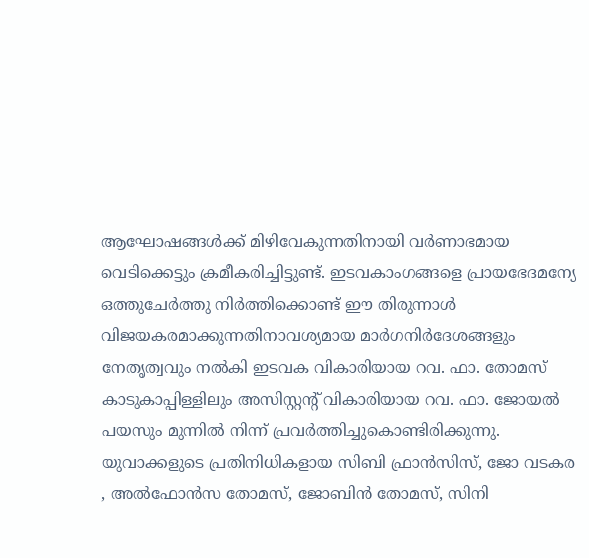ആഘോഷങ്ങൾക്ക് മിഴിവേകുന്നതിനായി വർണാഭമായ വെടിക്കെട്ടും ക്രമീകരിച്ചിട്ടുണ്ട്. ഇടവകാംഗങ്ങളെ പ്രായഭേദമന്യേ ഒത്തുചേർത്തു നിർത്തിക്കൊണ്ട് ഈ തിരുന്നാൾ വിജയകരമാക്കുന്നതിനാവശ്യമായ മാർഗനിർദേശങ്ങളും നേതൃത്വവും നൽകി ഇടവക വികാരിയായ റവ. ഫാ. തോമസ് കാടുകാപ്പിള്ളിലും അസിസ്റ്റന്റ് വികാരിയായ റവ. ഫാ. ജോയൽ പയസും മുന്നിൽ നിന്ന് പ്രവർത്തിച്ചുകൊണ്ടിരിക്കുന്നു. യുവാക്കളുടെ പ്രതിനിധികളായ സിബി ഫ്രാൻസിസ്, ജോ വടകര , അൽഫോൻസ തോമസ്, ജോബിൻ തോമസ്, സിനി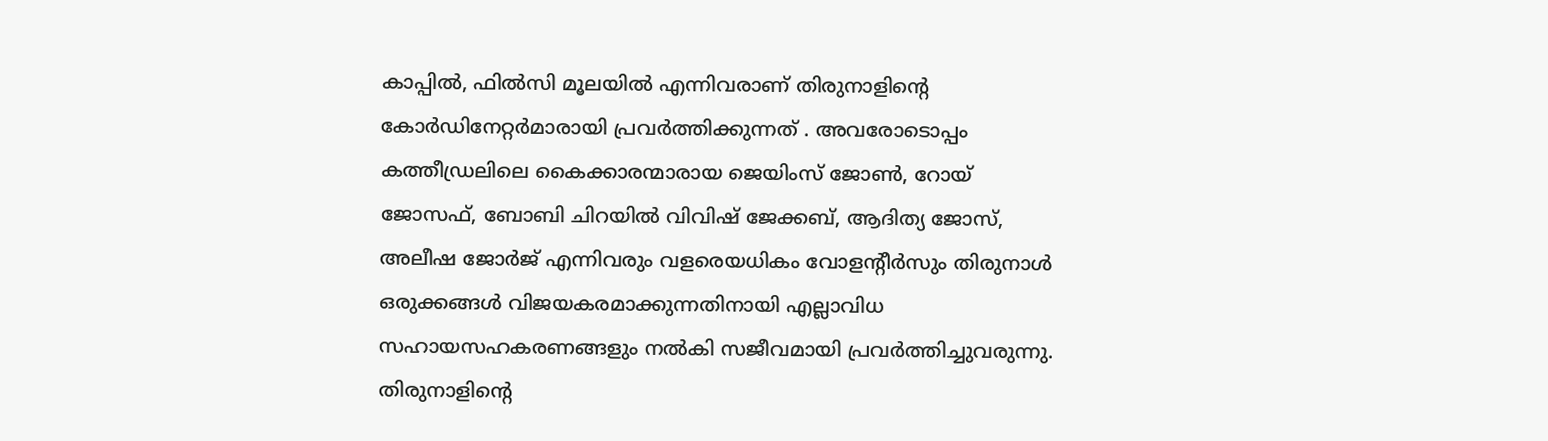കാപ്പിൽ, ഫിൽസി മൂലയിൽ എന്നിവരാണ് തിരുനാളിന്റെ കോർഡിനേറ്റർമാരായി പ്രവർത്തിക്കുന്നത് . അവരോടൊപ്പം കത്തീഡ്രലിലെ കൈക്കാരന്മാരായ ജെയിംസ് ജോൺ, റോയ് ജോസഫ്, ബോബി ചിറയിൽ വിവിഷ് ജേക്കബ്, ആദിത്യ ജോസ്, അലീഷ ജോർജ് എന്നിവരും വളരെയധികം വോളന്റീർസും തിരുനാൾ ഒരുക്കങ്ങൾ വിജയകരമാക്കുന്നതിനായി എല്ലാവിധ സഹായസഹകരണങ്ങളും നൽകി സജീവമായി പ്രവർത്തിച്ചുവരുന്നു. തിരുനാളിന്റെ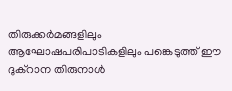തിരുക്കർമങ്ങളിലും ആഘോഷപരിപാടികളിലും പങ്കെടുത്ത് ഈ ദുക്റാന തിരുനാൾ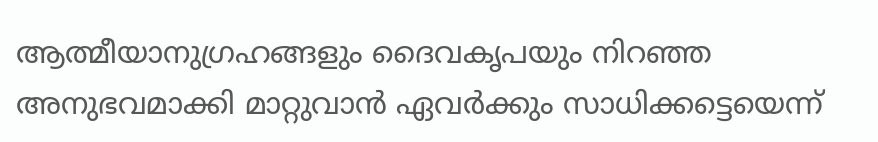ആത്മീയാനുഗ്രഹങ്ങളും ദൈവകൃപയും നിറഞ്ഞ അനുഭവമാക്കി മാറ്റുവാൻ ഏവർക്കും സാധിക്കട്ടെയെന്ന്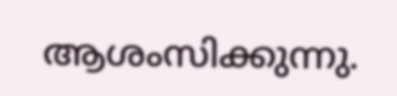ആശംസിക്കുന്നു.